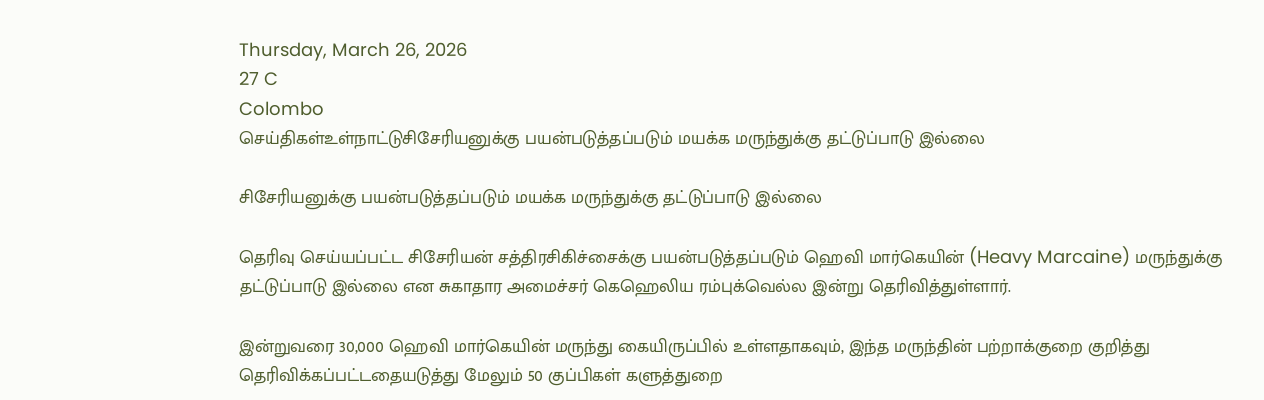Thursday, March 26, 2026
27 C
Colombo
செய்திகள்உள்நாட்டுசிசேரியனுக்கு பயன்படுத்தப்படும் மயக்க மருந்துக்கு தட்டுப்பாடு இல்லை

சிசேரியனுக்கு பயன்படுத்தப்படும் மயக்க மருந்துக்கு தட்டுப்பாடு இல்லை

தெரிவு செய்யப்பட்ட சிசேரியன் சத்திரசிகிச்சைக்கு பயன்படுத்தப்படும் ஹெவி மார்கெயின் (Heavy Marcaine) மருந்துக்கு தட்டுப்பாடு இல்லை என சுகாதார அமைச்சர் கெஹெலிய ரம்புக்வெல்ல இன்று தெரிவித்துள்ளார்.

இன்றுவரை 30,000 ஹெவி மார்கெயின் மருந்து கையிருப்பில் உள்ளதாகவும், இந்த மருந்தின் பற்றாக்குறை குறித்து தெரிவிக்கப்பட்டதையடுத்து மேலும் 50 குப்பிகள் களுத்துறை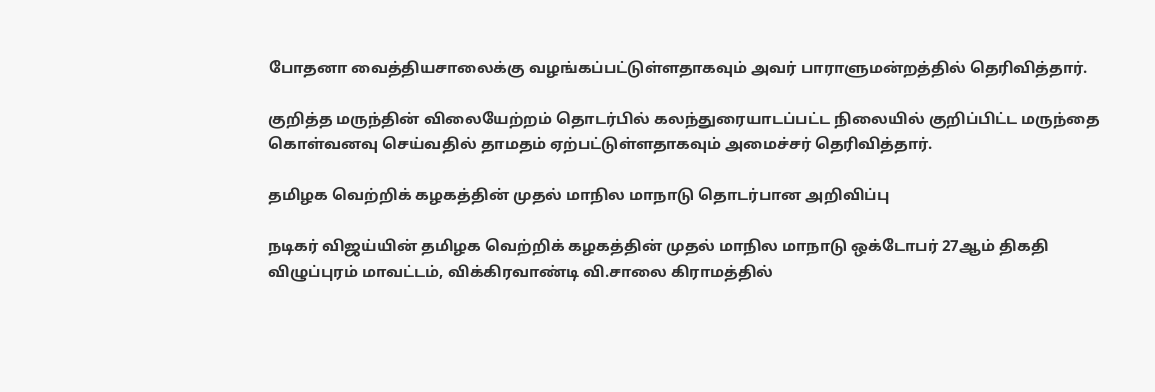போதனா வைத்தியசாலைக்கு வழங்கப்பட்டுள்ளதாகவும் அவர் பாராளுமன்றத்தில் தெரிவித்தார்.

குறித்த மருந்தின் விலையேற்றம் தொடர்பில் கலந்துரையாடப்பட்ட நிலையில் குறிப்பிட்ட மருந்தை கொள்வனவு செய்வதில் தாமதம் ஏற்பட்டுள்ளதாகவும் அமைச்சர் தெரிவித்தார்.

தமிழக வெற்றிக் கழகத்தின் முதல் மாநில மாநாடு தொடர்பான அறிவிப்பு

நடிகர் விஜய்யின் தமிழக வெற்றிக் கழகத்தின் முதல் மாநில மாநாடு ஒக்டோபர் 27ஆம் திகதி விழுப்புரம் மாவட்டம், விக்கிரவாண்டி வி.சாலை கிராமத்தில்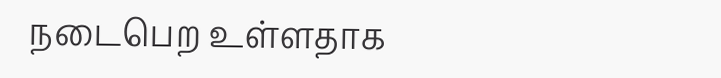நடைபெற உள்ளதாக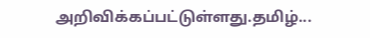அறிவிக்கப்பட்டுள்ளது.தமிழ்...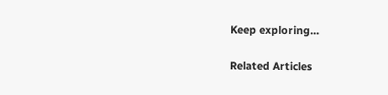Keep exploring...

Related Articles